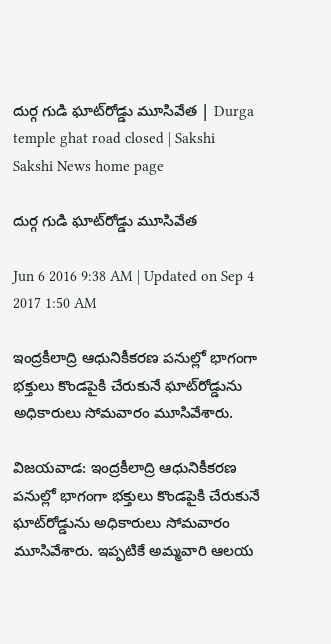దుర్గ గుడి ఘాట్‌రోడ్డు మూసివేత | Durga temple ghat road closed | Sakshi
Sakshi News home page

దుర్గ గుడి ఘాట్‌రోడ్డు మూసివేత

Jun 6 2016 9:38 AM | Updated on Sep 4 2017 1:50 AM

ఇంద్రకీలాద్రి ఆధునికీకరణ పనుల్లో భాగంగా భక్తులు కొండపైకి చేరుకునే ఘాట్‌రోడ్డును అధికారులు సోమవారం మూసివేశారు.

విజయవాడ: ఇంద్రకీలాద్రి ఆధునికీకరణ పనుల్లో భాగంగా భక్తులు కొండపైకి చేరుకునే ఘాట్‌రోడ్డును అధికారులు సోమవారం మూసివేశారు. ఇప్పటికే అమ్మవారి ఆలయ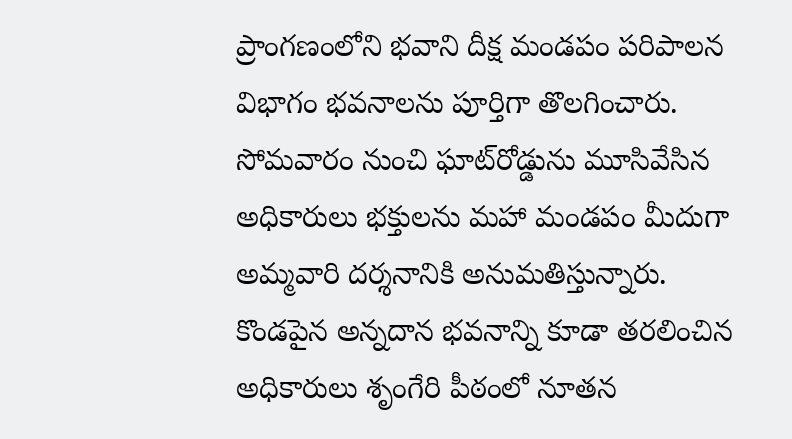ప్రాంగణంలోని భవాని దీక్ష మండపం పరిపాలన విభాగం భవనాలను పూర్తిగా తొలగించారు. సోమవారం నుంచి ఘాట్‌రోడ్డును మూసివేసిన అధికారులు భక్తులను మహా మండపం మీదుగా అమ్మవారి దర్శనానికి అనుమతిస్తున్నారు. కొండపైన అన్నదాన భవనాన్ని కూడా తరలించిన అధికారులు శృంగేరి పీఠంలో నూతన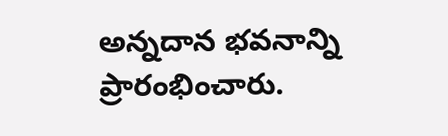అన్నదాన భవనాన్ని ప్రారంభించారు.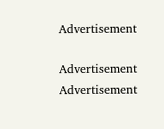Advertisement

Advertisement
Advertisement